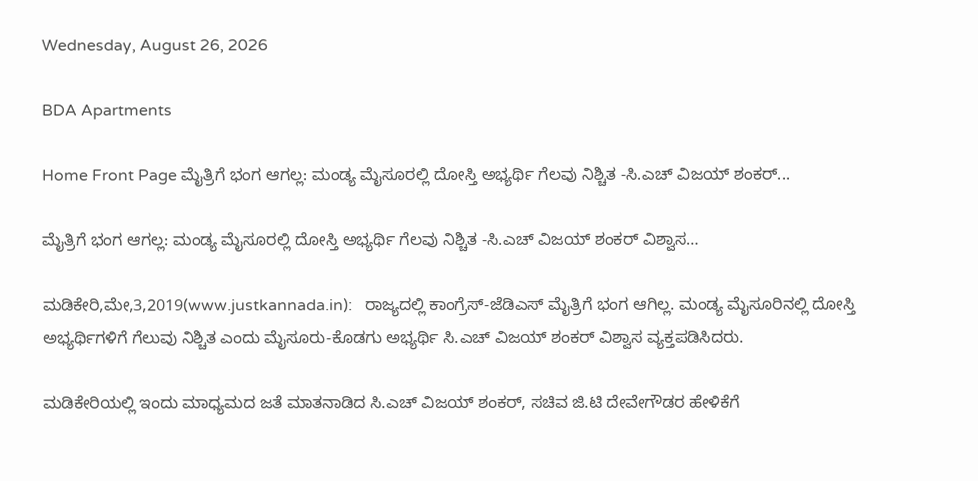Wednesday, August 26, 2026

BDA Apartments

Home Front Page ಮೈತ್ರಿಗೆ ಭಂಗ ಆಗಲ್ಲ: ಮಂಡ್ಯ ಮೈಸೂರಲ್ಲಿ ದೋಸ್ತಿ ಅಭ್ಯರ್ಥಿ ಗೆಲವು ನಿಶ್ಚಿತ -ಸಿ.ಎಚ್ ವಿಜಯ್ ಶಂಕರ್...

ಮೈತ್ರಿಗೆ ಭಂಗ ಆಗಲ್ಲ: ಮಂಡ್ಯ ಮೈಸೂರಲ್ಲಿ ದೋಸ್ತಿ ಅಭ್ಯರ್ಥಿ ಗೆಲವು ನಿಶ್ಚಿತ -ಸಿ.ಎಚ್ ವಿಜಯ್ ಶಂಕರ್ ವಿಶ್ವಾಸ…

ಮಡಿಕೇರಿ,ಮೇ,3,2019(www.justkannada.in):   ರಾಜ್ಯದಲ್ಲಿ ಕಾಂಗ್ರೆಸ್-ಜೆಡಿಎಸ್ ಮೈತ್ರಿಗೆ ಭಂಗ ಆಗಿಲ್ಲ. ಮಂಡ್ಯ ಮೈಸೂರಿನಲ್ಲಿ ದೋಸ್ತಿ ಅಭ್ಯರ್ಥಿಗಳಿಗೆ ಗೆಲುವು ನಿಶ್ಚಿತ ಎಂದು ಮೈಸೂರು-ಕೊಡಗು ಅಭ್ಯರ್ಥಿ ಸಿ.ಎಚ್ ವಿಜಯ್ ಶಂಕರ್ ವಿಶ್ವಾಸ ವ್ಯಕ್ತಪಡಿಸಿದರು.

ಮಡಿಕೇರಿಯಲ್ಲಿ ಇಂದು ಮಾಧ್ಯಮದ ಜತೆ ಮಾತನಾಡಿದ ಸಿ.ಎಚ್ ವಿಜಯ್ ಶಂಕರ್, ಸಚಿವ ಜಿ.ಟಿ ದೇವೇಗೌಡರ ಹೇಳಿಕೆಗೆ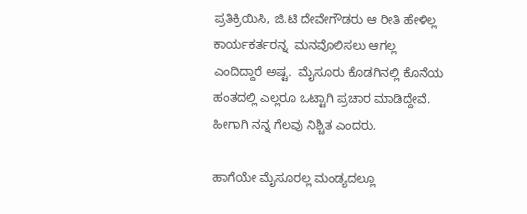ಪ್ರತಿಕ್ರಿಯಿಸಿ, ಜಿ.ಟಿ ದೇವೇಗೌಡರು ಆ ರೀತಿ ಹೇಳಿಲ್ಲ ಕಾರ್ಯಕರ್ತರನ್ನ  ಮನವೊಲಿಸಲು ಆಗಲ್ಲ ಎಂದಿದ್ದಾರೆ ಅಷ್ಟ.  ಮೈಸೂರು ಕೊಡಗಿನಲ್ಲಿ ಕೊನೆಯ ಹಂತದಲ್ಲಿ ಎಲ್ಲರೂ ಒಟ್ಟಾಗಿ ಪ್ರಚಾರ ಮಾಡಿದ್ದೇವೆ. ಹೀಗಾಗಿ ನನ್ನ ಗೆಲವು ನಿಶ್ಚಿತ ಎಂದರು.

ಹಾಗೆಯೇ ಮೈಸೂರಲ್ಲ ಮಂಡ್ಯದಲ್ಲೂ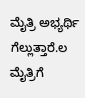ಮೈತ್ರಿ ಅಭ್ಯರ್ಥಿ ಗೆಲ್ಲುತ್ತಾರೆ.ಲ ಮೈತ್ರಿಗೆ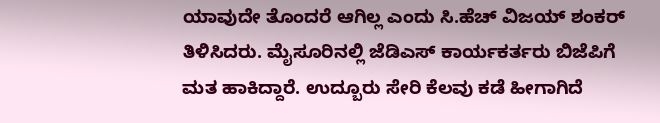ಯಾವುದೇ ತೊಂದರೆ ಆಗಿಲ್ಲ ಎಂದು ಸಿ.ಹೆಚ್ ವಿಜಯ್ ಶಂಕರ್ ತಿಳಿಸಿದರು. ಮೈಸೂರಿನಲ್ಲಿ ಜೆಡಿಎಸ್ ಕಾರ್ಯಕರ್ತರು ಬಿಜೆಪಿಗೆ ಮತ ಹಾಕಿದ್ದಾರೆ. ಉದ್ಬೂರು ಸೇರಿ ಕೆಲವು ಕಡೆ ಹೀಗಾಗಿದೆ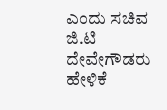ಎಂದು ಸಚಿವ  ಜಿ.ಟಿ ದೇವೇಗೌಡರು ಹೇಳಿಕೆ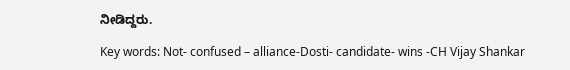ನೀಡಿದ್ದರು.

Key words: Not- confused – alliance-Dosti- candidate- wins -CH Vijay Shankar